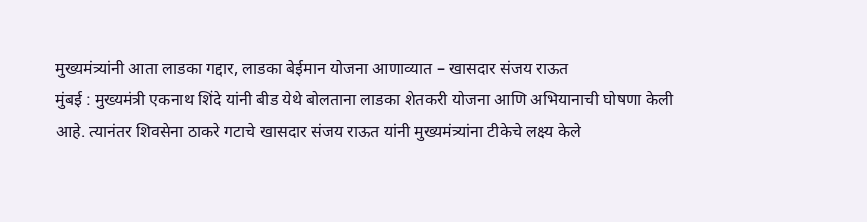मुख्यमंत्र्यांनी आता लाडका गद्दार, लाडका बेईमान योजना आणाव्यात – खासदार संजय राऊत
मुंबई : मुख्यमंत्री एकनाथ शिंदे यांनी बीड येथे बोलताना लाडका शेतकरी योजना आणि अभियानाची घोषणा केली आहे. त्यानंतर शिवसेना ठाकरे गटाचे खासदार संजय राऊत यांनी मुख्यमंत्र्यांना टीकेचे लक्ष्य केले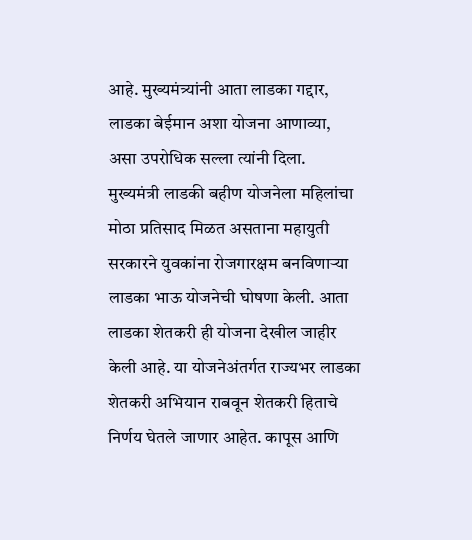आहे. मुख्यमंत्र्यांनी आता लाडका गद्दार, लाडका बेईमान अशा योजना आणाव्या, असा उपरोधिक सल्ला त्यांनी दिला.
मुख्यमंत्री लाडकी बहीण योजनेला महिलांचा मोठा प्रतिसाद मिळत असताना महायुती सरकारने युवकांना रोजगारक्षम बनविणाऱ्या लाडका भाऊ योजनेची घोषणा केली. आता लाडका शेतकरी ही योजना देखील जाहीर केली आहे. या योजनेअंतर्गत राज्यभर लाडका शेतकरी अभियान राबवून शेतकरी हिताचे निर्णय घेतले जाणार आहेत. कापूस आणि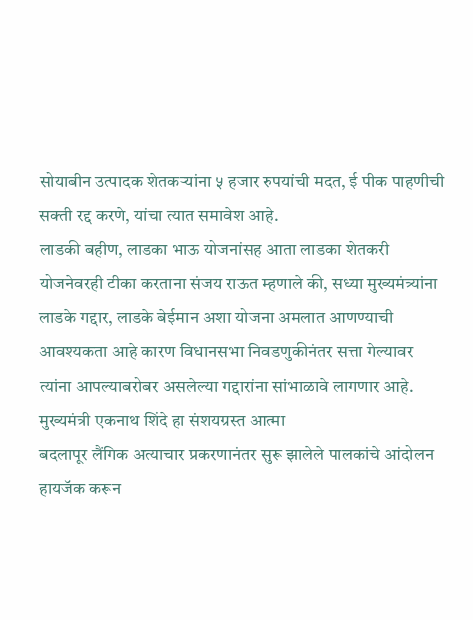सोयाबीन उत्पादक शेतकऱ्यांना ५ हजार रुपयांची मदत, ई पीक पाहणीची सक्ती रद्द करणे, यांचा त्यात समावेश आहे.
लाडकी बहीण, लाडका भाऊ योजनांसह आता लाडका शेतकरी योजनेवरही टीका करताना संजय राऊत म्हणाले की, सध्या मुख्यमंत्र्यांना लाडके गद्दार, लाडके बेईमान अशा योजना अमलात आणण्याची आवश्यकता आहे कारण विधानसभा निवडणुकीनंतर सत्ता गेल्यावर त्यांना आपल्याबरोबर असलेल्या गद्दारांना सांभाळावे लागणार आहे.
मुख्यमंत्री एकनाथ शिंदे हा संशयग्रस्त आत्मा
बदलापूर लैंगिक अत्याचार प्रकरणानंतर सुरू झालेले पालकांचे आंदोलन हायजॅक करून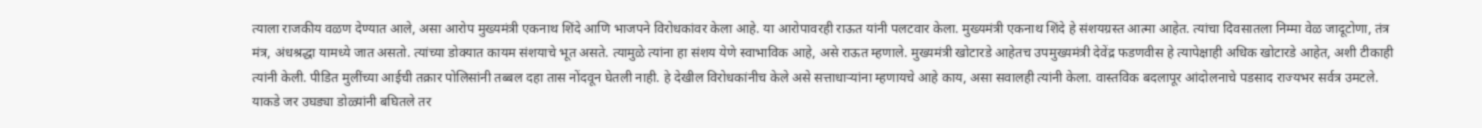त्याला राजकीय वळण देण्यात आले, असा आरोप मुख्यमंत्री एकनाथ शिंदे आणि भाजपने विरोधकांवर केला आहे. या आरोपावरही राऊत यांनी पलटवार केला. मुख्यमंत्री एकनाथ शिंदे हे संशयग्रस्त आत्मा आहेत. त्यांचा दिवसातला निम्मा वेळ जादूटोणा, तंत्र मंत्र, अंधश्रद्धा यामध्ये जात असतो. त्यांच्या डोक्यात कायम संशयाचे भूत असते. त्यामुळे त्यांना हा संशय येणे स्वाभाविक आहे, असे राऊत म्हणाले. मुख्यमंत्री खोटारडे आहेतच उपमुख्यमंत्री देवेंद्र फडणवीस हे त्यापेक्षाही अधिक खोटारडे आहेत, अशी टीकाही त्यांनी केली. पीडित मुलींच्या आईची तक्रार पोलिसांनी तब्बल दहा तास नोंदवून घेतली नाही. हे देखील विरोधकांनीच केले असे सत्ताधाऱ्यांना म्हणायचे आहे काय, असा सवालही त्यांनी केला. वास्तविक बदलापूर आंदोलनाचे पडसाद राज्यभर सर्वत्र उमटले. याकडे जर उघड्या डोळ्यांनी बघितले तर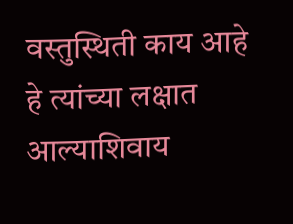वस्तुस्थिती काय आहे हे त्यांच्या लक्षात आल्याशिवाय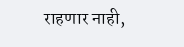राहणार नाही,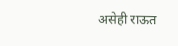असेही राऊत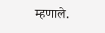म्हणाले.